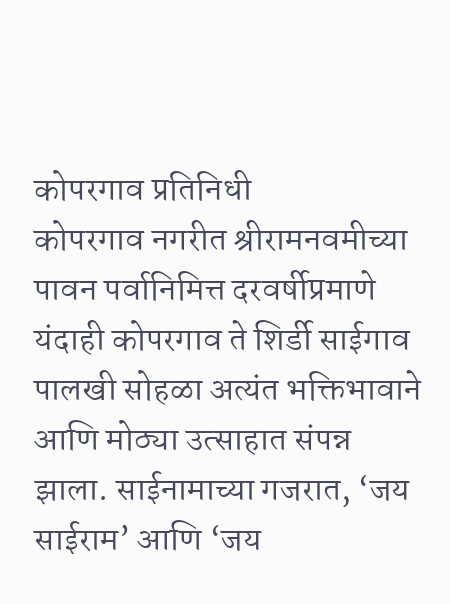कोपरगाव प्रतिनिधी
कोपरगाव नगरीत श्रीरामनवमीच्या पावन पर्वानिमित्त दरवर्षीप्रमाणे यंदाही कोपरगाव ते शिर्डी साईगाव पालखी सोहळा अत्यंत भक्तिभावाने आणि मोठ्या उत्साहात संपन्न झाला. साईनामाच्या गजरात, ‘जय साईराम’ आणि ‘जय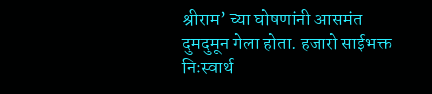श्रीराम’ च्या घोषणांनी आसमंत दुमदुमून गेला होता. हजारो साईभक्त निःस्वार्थ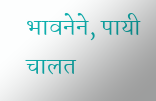भावनेने, पायी चालत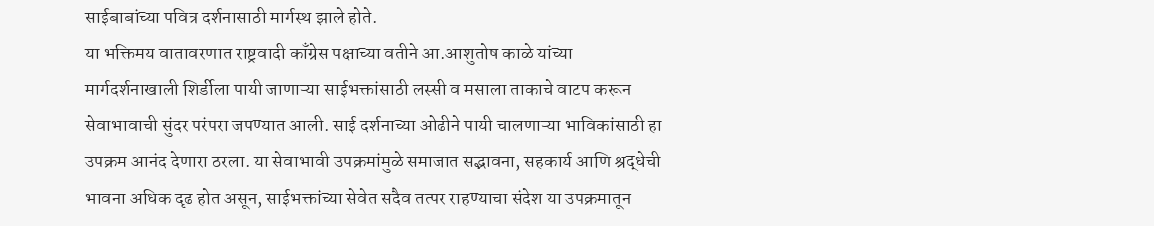साईबाबांच्या पवित्र दर्शनासाठी मार्गस्थ झाले होते.
या भक्तिमय वातावरणात राष्ट्रवादी काँग्रेस पक्षाच्या वतीने आ.आशुतोष काळे यांच्या मार्गदर्शनाखाली शिर्डीला पायी जाणाऱ्या साईभक्तांसाठी लस्सी व मसाला ताकाचे वाटप करून सेवाभावाची सुंदर परंपरा जपण्यात आली. साई दर्शनाच्या ओढीने पायी चालणाऱ्या भाविकांसाठी हा उपक्रम आनंद देणारा ठरला. या सेवाभावी उपक्रमांमुळे समाजात सद्भावना, सहकार्य आणि श्रद्धेची भावना अधिक दृढ होत असून, साईभक्तांच्या सेवेत सदैव तत्पर राहण्याचा संदेश या उपक्रमातून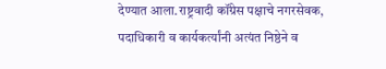देण्यात आला.राष्ट्रवादी कॉंग्रेस पक्षाचे नगरसेवक, पदाधिकारी व कार्यकर्त्यांनी अत्यंत निष्ठेने व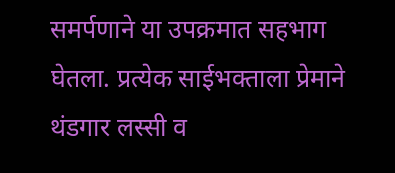समर्पणाने या उपक्रमात सहभाग घेतला. प्रत्येक साईभक्ताला प्रेमाने थंडगार लस्सी व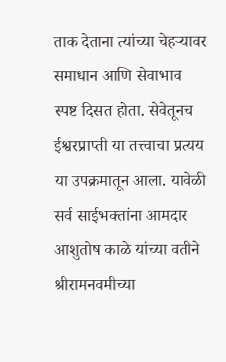ताक देताना त्यांच्या चेहऱ्यावर समाधान आणि सेवाभाव स्पष्ट दिसत होता. सेवेतूनच ईश्वरप्राप्ती या तत्त्वाचा प्रत्यय या उपक्रमातून आला. यावेळी सर्व साईभक्तांना आमदार आशुतोष काळे यांच्या वतीने श्रीरामनवमीच्या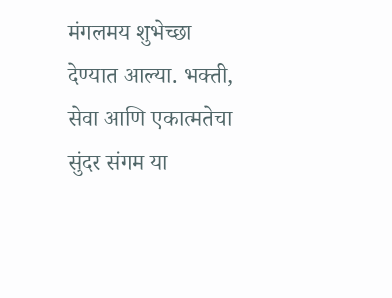मंगलमय शुभेच्छा देण्यात आल्या. भक्ती, सेवा आणि एकात्मतेचा सुंदर संगम या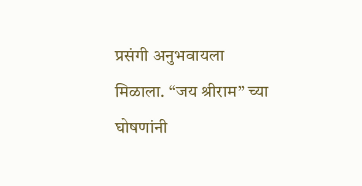प्रसंगी अनुभवायला मिळाला. “जय श्रीराम” च्या घोषणांनी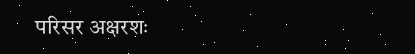परिसर अक्षरशः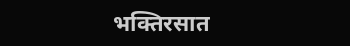भक्तिरसात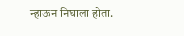न्हाऊन निघाला होता.